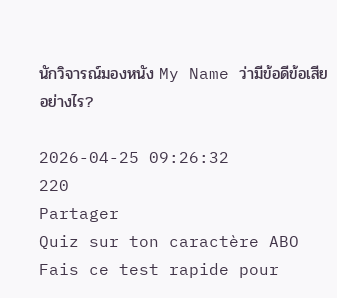นักวิจารณ์มองหนัง My Name ว่ามีข้อดีข้อเสียอย่างไร?

2026-04-25 09:26:32
220
Partager
Quiz sur ton caractère ABO
Fais ce test rapide pour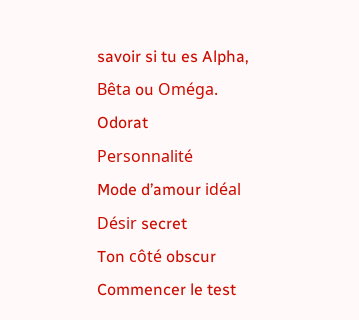savoir si tu es Alpha, Bêta ou Oméga.
Odorat
Personnalité
Mode d’amour idéal
Désir secret
Ton côté obscur
Commencer le test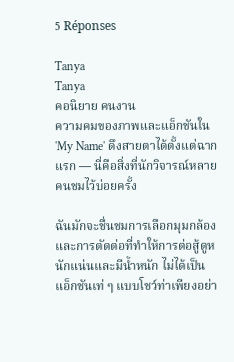5 Réponses

Tanya
Tanya
คอนิยาย คนงาน
ความคมของภาพและแอ็กชันใน 'My Name' ดึงสายตาได้ตั้งแต่ฉากแรก — นี่คือสิ่งที่นักวิจารณ์หลายคนชมไว้บ่อยครั้ง

ฉันมักจะชื่นชมการเลือกมุมกล้องและการตัดต่อที่ทำให้การต่อสู้ดูหนักแน่นและมีน้ำหนัก ไม่ได้เป็นแอ็กชันเท่ ๆ แบบโชว์ท่าเพียงอย่า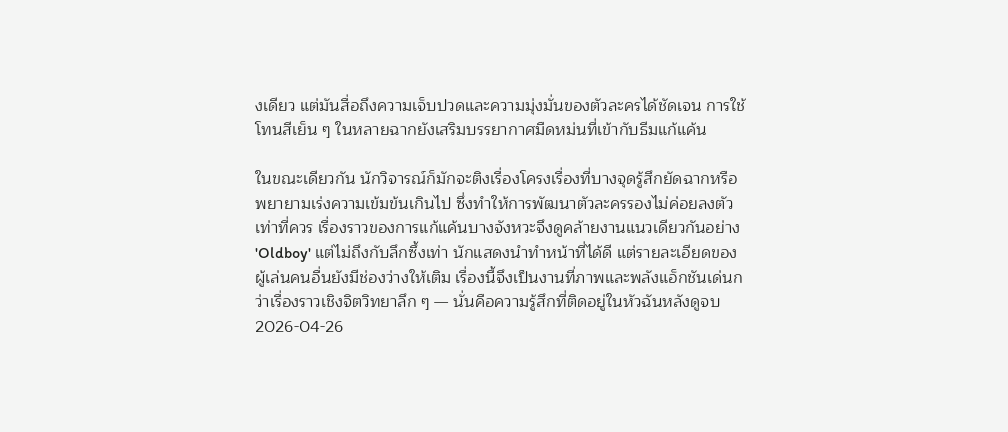งเดียว แต่มันสื่อถึงความเจ็บปวดและความมุ่งมั่นของตัวละครได้ชัดเจน การใช้โทนสีเย็น ๆ ในหลายฉากยังเสริมบรรยากาศมืดหม่นที่เข้ากับธีมแก้แค้น

ในขณะเดียวกัน นักวิจารณ์ก็มักจะติงเรื่องโครงเรื่องที่บางจุดรู้สึกยัดฉากหรือพยายามเร่งความเข้มข้นเกินไป ซึ่งทำให้การพัฒนาตัวละครรองไม่ค่อยลงตัวเท่าที่ควร เรื่องราวของการแก้แค้นบางจังหวะจึงดูคล้ายงานแนวเดียวกันอย่าง 'Oldboy' แต่ไม่ถึงกับลึกซึ้งเท่า นักแสดงนำทำหน้าที่ได้ดี แต่รายละเอียดของผู้เล่นคนอื่นยังมีช่องว่างให้เติม เรื่องนี้จึงเป็นงานที่ภาพและพลังแอ็กชันเด่นกว่าเรื่องราวเชิงจิตวิทยาลึก ๆ — นั่นคือความรู้สึกที่ติดอยู่ในหัวฉันหลังดูจบ
2026-04-26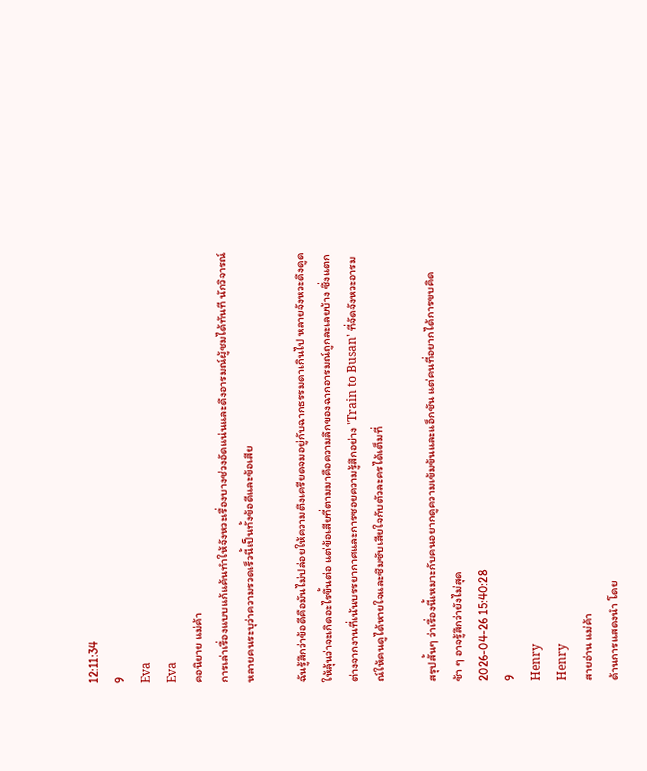12:11:34
9
Eva
Eva
คอนิยาย แม่ค้า
การเล่าเรื่องแบบแก้แค้นทำให้จังหวะเรื่องบางช่วงอัดแน่นและดึงอารมณ์ผู้ชมได้ทันที นักวิจารณ์หลายคนระบุว่าความรวดเร็วนี้เป็นทั้งข้อดีและข้อเสีย

ฉันรู้สึกว่าข้อดีคือมันไม่ปล่อยให้ความตึงเครียดจมอยู่กับฉากธรรมดาเกินไป หลายจังหวะดึงดูดให้ลุ้นว่าจะเกิดอะไรขึ้นต่อ แต่ข้อเสียที่ตามมาคือความลึกของฉากอารมณ์ถูกละเลยบ้าง ซึ่งแตกต่างจากงานที่เน้นบรรยากาศและการซอยความรู้สึกอย่าง 'Train to Busan' ที่จัดจังหวะอารมณ์ให้คนดูได้หายใจและซึมซับเสียใจกับตัวละครได้เต็มที่

สรุปสั้นๆ ว่าเรื่องนี้เหมาะกับคนอยากดูความเข้มข้นและแอ็กชัน แต่คนที่อยากได้การขบคิดช้า ๆ อาจรู้สึกว่ายังไม่สุด
2026-04-26 15:40:28
9
Henry
Henry
สายอ่าน แม่ค้า
ด้านการแสดงนำ โดย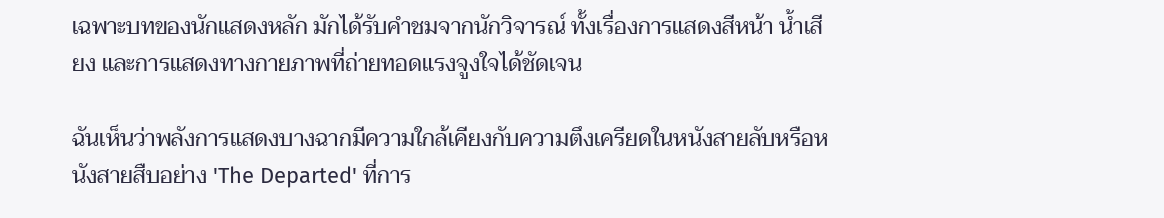เฉพาะบทของนักแสดงหลัก มักได้รับคำชมจากนักวิจารณ์ ทั้งเรื่องการแสดงสีหน้า น้ำเสียง และการแสดงทางกายภาพที่ถ่ายทอดแรงจูงใจได้ชัดเจน

ฉันเห็นว่าพลังการแสดงบางฉากมีความใกล้เคียงกับความตึงเครียดในหนังสายลับหรือหนังสายสืบอย่าง 'The Departed' ที่การ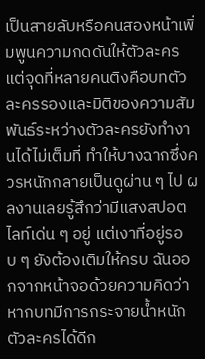เป็นสายลับหรือคนสองหน้าเพิ่มพูนความกดดันให้ตัวละคร แต่จุดที่หลายคนติงคือบทตัวละครรองและมิติของความสัมพันธ์ระหว่างตัวละครยังทำงานได้ไม่เต็มที่ ทำให้บางฉากซึ่งควรหนักกลายเป็นดูผ่าน ๆ ไป ผลงานเลยรู้สึกว่ามีแสงสปอตไลท์เด่น ๆ อยู่ แต่เงาที่อยู่รอบ ๆ ยังต้องเติมให้ครบ ฉันออกจากหน้าจอด้วยความคิดว่า หากบทมีการกระจายน้ำหนักตัวละครได้ดีก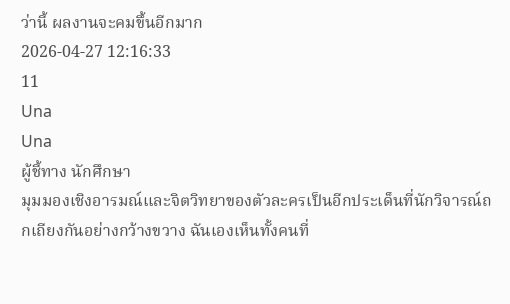ว่านี้ ผลงานจะคมขึ้นอีกมาก
2026-04-27 12:16:33
11
Una
Una
ผู้ชี้ทาง นักศึกษา
มุมมองเชิงอารมณ์และจิตวิทยาของตัวละครเป็นอีกประเด็นที่นักวิจารณ์ถกเถียงกันอย่างกว้างขวาง ฉันเองเห็นทั้งคนที่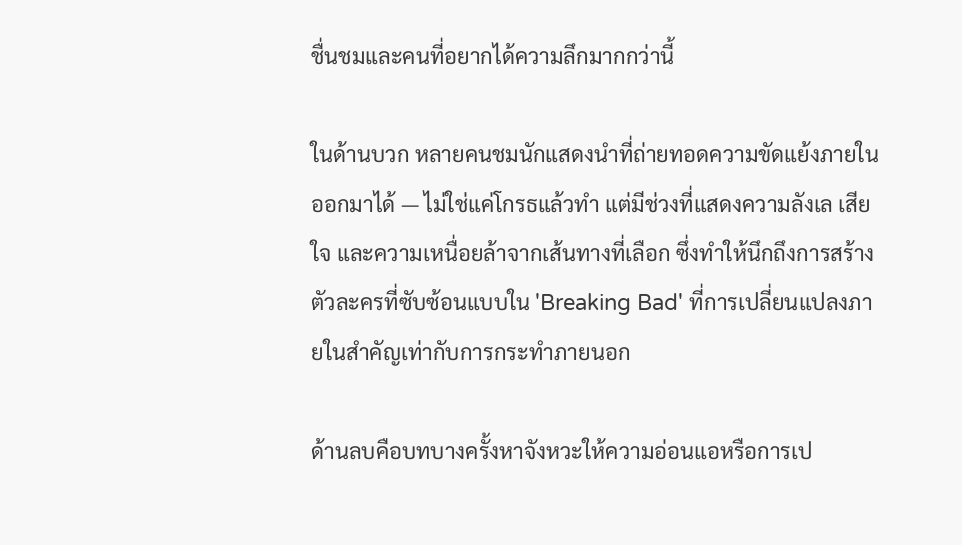ชื่นชมและคนที่อยากได้ความลึกมากกว่านี้

ในด้านบวก หลายคนชมนักแสดงนำที่ถ่ายทอดความขัดแย้งภายในออกมาได้ — ไม่ใช่แค่โกรธแล้วทำ แต่มีช่วงที่แสดงความลังเล เสียใจ และความเหนื่อยล้าจากเส้นทางที่เลือก ซึ่งทำให้นึกถึงการสร้างตัวละครที่ซับซ้อนแบบใน 'Breaking Bad' ที่การเปลี่ยนแปลงภายในสำคัญเท่ากับการกระทำภายนอก

ด้านลบคือบทบางครั้งหาจังหวะให้ความอ่อนแอหรือการเป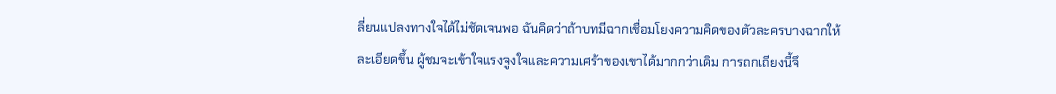ลี่ยนแปลงทางใจได้ไม่ชัดเจนพอ ฉันคิดว่าถ้าบทมีฉากเชื่อมโยงความคิดของตัวละครบางฉากให้ละเอียดขึ้น ผู้ชมจะเข้าใจแรงจูงใจและความเศร้าของเขาได้มากกว่าเดิม การถกเถียงนี้จึ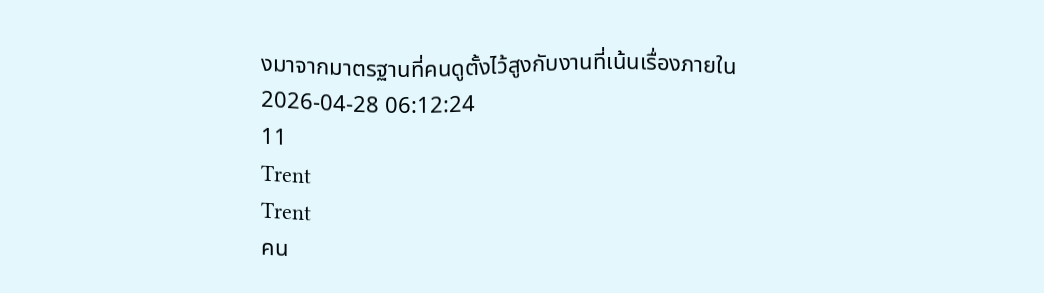งมาจากมาตรฐานที่คนดูตั้งไว้สูงกับงานที่เน้นเรื่องภายใน
2026-04-28 06:12:24
11
Trent
Trent
คน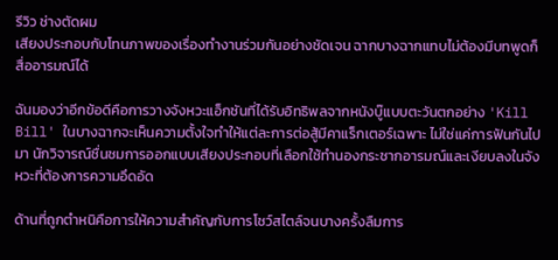รีวิว ช่างตัดผม
เสียงประกอบกับโทนภาพของเรื่องทำงานร่วมกันอย่างชัดเจน ฉากบางฉากแทบไม่ต้องมีบทพูดก็สื่ออารมณ์ได้

ฉันมองว่าอีกข้อดีคือการวางจังหวะแอ็กชันที่ได้รับอิทธิพลจากหนังบู๊แบบตะวันตกอย่าง 'Kill Bill' ในบางฉากจะเห็นความตั้งใจทำให้แต่ละการต่อสู้มีคาแร็กเตอร์เฉพาะ ไม่ใช่แค่การฟันกันไปมา นักวิจารณ์ชื่นชมการออกแบบเสียงประกอบที่เลือกใช้ทำนองกระชากอารมณ์และเงียบลงในจังหวะที่ต้องการความอึดอัด

ด้านที่ถูกตำหนิคือการให้ความสำคัญกับการโชว์สไตล์จนบางครั้งลืมการ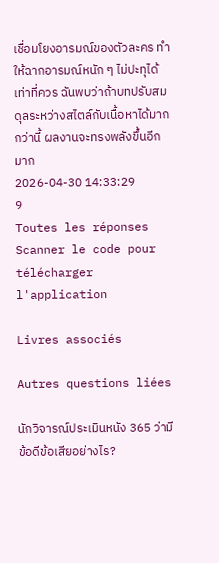เชื่อมโยงอารมณ์ของตัวละคร ทำให้ฉากอารมณ์หนัก ๆ ไม่ปะทุได้เท่าที่ควร ฉันพบว่าถ้าบทปรับสมดุลระหว่างสไตล์กับเนื้อหาได้มากกว่านี้ ผลงานจะทรงพลังขึ้นอีกมาก
2026-04-30 14:33:29
9
Toutes les réponses
Scanner le code pour télécharger l'application

Livres associés

Autres questions liées

นักวิจารณ์ประเมินหนัง 365 ว่ามีข้อดีข้อเสียอย่างไร?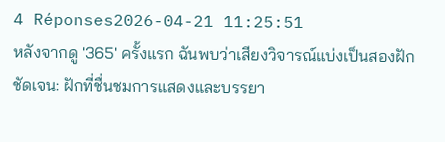4 Réponses2026-04-21 11:25:51
หลังจากดู '365' ครั้งแรก ฉันพบว่าเสียงวิจารณ์แบ่งเป็นสองฝักชัดเจน: ฝักที่ชื่นชมการแสดงและบรรยา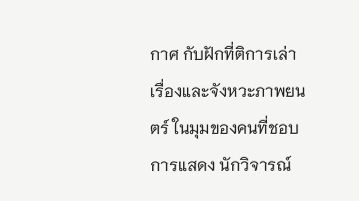กาศ กับฝักที่ติการเล่าเรื่องและจังหวะภาพยนตร์ ในมุมของคนที่ชอบการแสดง นักวิจารณ์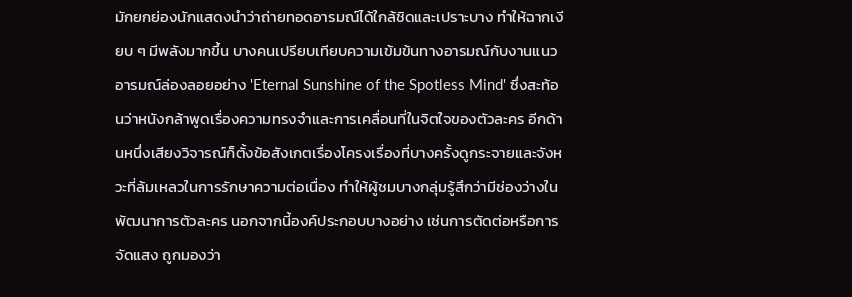มักยกย่องนักแสดงนำว่าถ่ายทอดอารมณ์ได้ใกล้ชิดและเปราะบาง ทำให้ฉากเงียบ ๆ มีพลังมากขึ้น บางคนเปรียบเทียบความเข้มข้นทางอารมณ์กับงานแนวอารมณ์ล่องลอยอย่าง 'Eternal Sunshine of the Spotless Mind' ซึ่งสะท้อนว่าหนังกล้าพูดเรื่องความทรงจำและการเคลื่อนที่ในจิตใจของตัวละคร อีกด้านหนึ่งเสียงวิจารณ์ก็ตั้งข้อสังเกตเรื่องโครงเรื่องที่บางครั้งดูกระจายและจังหวะที่ล้มเหลวในการรักษาความต่อเนื่อง ทำให้ผู้ชมบางกลุ่มรู้สึกว่ามีช่องว่างในพัฒนาการตัวละคร นอกจากนี้องค์ประกอบบางอย่าง เช่นการตัดต่อหรือการจัดแสง ถูกมองว่า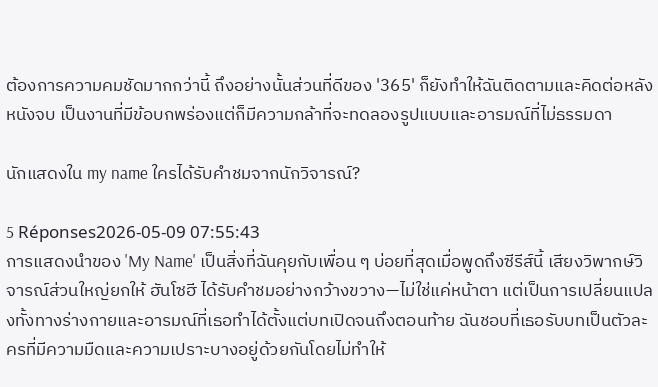ต้องการความคมชัดมากกว่านี้ ถึงอย่างนั้นส่วนที่ดีของ '365' ก็ยังทำให้ฉันติดตามและคิดต่อหลังหนังจบ เป็นงานที่มีข้อบกพร่องแต่ก็มีความกล้าที่จะทดลองรูปแบบและอารมณ์ที่ไม่ธรรมดา

นักแสดงใน my name ใครได้รับคำชมจากนักวิจารณ์?

5 Réponses2026-05-09 07:55:43
การแสดงนำของ 'My Name' เป็นสิ่งที่ฉันคุยกับเพื่อน ๆ บ่อยที่สุดเมื่อพูดถึงซีรีส์นี้ เสียงวิพากษ์วิจารณ์ส่วนใหญ่ยกให้ ฮันโซฮี ได้รับคำชมอย่างกว้างขวาง—ไม่ใช่แค่หน้าตา แต่เป็นการเปลี่ยนแปลงทั้งทางร่างกายและอารมณ์ที่เธอทำได้ตั้งแต่บทเปิดจนถึงตอนท้าย ฉันชอบที่เธอรับบทเป็นตัวละครที่มีความมืดและความเปราะบางอยู่ด้วยกันโดยไม่ทำให้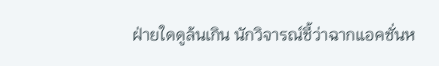ฝ่ายใดดูล้นเกิน นักวิจารณ์ชี้ว่าฉากแอคชั่นห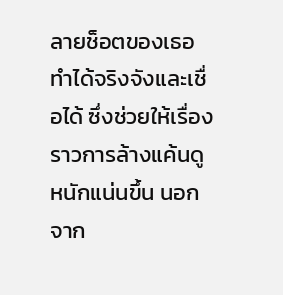ลายช็อตของเธอทำได้จริงจังและเชื่อได้ ซึ่งช่วยให้เรื่องราวการล้างแค้นดูหนักแน่นขึ้น นอกจาก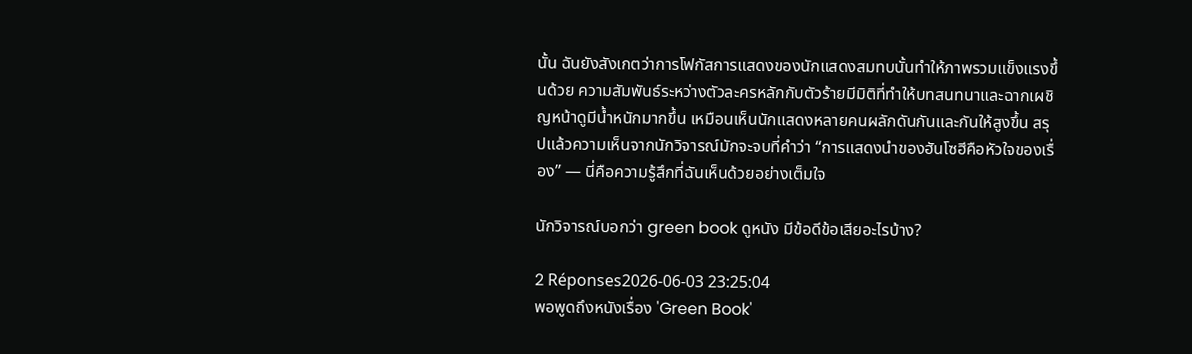นั้น ฉันยังสังเกตว่าการโฟกัสการแสดงของนักแสดงสมทบนั้นทำให้ภาพรวมแข็งแรงขึ้นด้วย ความสัมพันธ์ระหว่างตัวละครหลักกับตัวร้ายมีมิติที่ทำให้บทสนทนาและฉากเผชิญหน้าดูมีน้ำหนักมากขึ้น เหมือนเห็นนักแสดงหลายคนผลักดันกันและกันให้สูงขึ้น สรุปแล้วความเห็นจากนักวิจารณ์มักจะจบที่คำว่า ‘‘การแสดงนำของฮันโซฮีคือหัวใจของเรื่อง’’ — นี่คือความรู้สึกที่ฉันเห็นด้วยอย่างเต็มใจ

นักวิจารณ์บอกว่า green book ดูหนัง มีข้อดีข้อเสียอะไรบ้าง?

2 Réponses2026-06-03 23:25:04
พอพูดถึงหนังเรื่อง 'Green Book'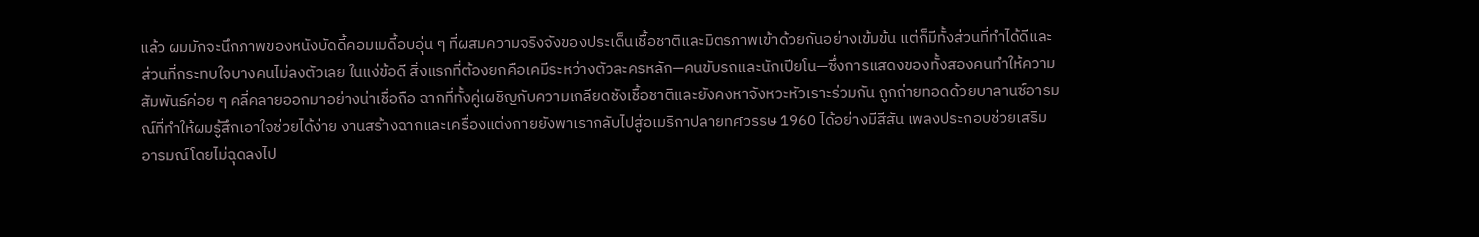แล้ว ผมมักจะนึกภาพของหนังบัดดี้คอมเมดี้อบอุ่น ๆ ที่ผสมความจริงจังของประเด็นเชื้อชาติและมิตรภาพเข้าด้วยกันอย่างเข้มข้น แต่ก็มีทั้งส่วนที่ทำได้ดีและส่วนที่กระทบใจบางคนไม่ลงตัวเลย ในแง่ข้อดี สิ่งแรกที่ต้องยกคือเคมีระหว่างตัวละครหลัก—คนขับรถและนักเปียโน—ซึ่งการแสดงของทั้งสองคนทำให้ความสัมพันธ์ค่อย ๆ คลี่คลายออกมาอย่างน่าเชื่อถือ ฉากที่ทั้งคู่เผชิญกับความเกลียดชังเชื้อชาติและยังคงหาจังหวะหัวเราะร่วมกัน ถูกถ่ายทอดด้วยบาลานซ์อารมณ์ที่ทำให้ผมรู้สึกเอาใจช่วยได้ง่าย งานสร้างฉากและเครื่องแต่งกายยังพาเรากลับไปสู่อเมริกาปลายทศวรรษ 1960 ได้อย่างมีสีสัน เพลงประกอบช่วยเสริมอารมณ์โดยไม่ฉุดลงไป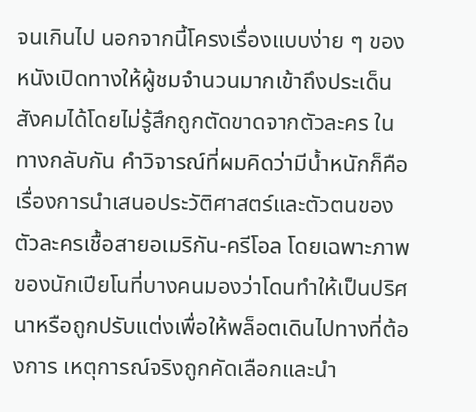จนเกินไป นอกจากนี้โครงเรื่องแบบง่าย ๆ ของหนังเปิดทางให้ผู้ชมจำนวนมากเข้าถึงประเด็นสังคมได้โดยไม่รู้สึกถูกตัดขาดจากตัวละคร ในทางกลับกัน คำวิจารณ์ที่ผมคิดว่ามีน้ำหนักก็คือเรื่องการนำเสนอประวัติศาสตร์และตัวตนของตัวละครเชื้อสายอเมริกัน-ครีโอล โดยเฉพาะภาพของนักเปียโนที่บางคนมองว่าโดนทำให้เป็นปริศนาหรือถูกปรับแต่งเพื่อให้พล็อตเดินไปทางที่ต้องการ เหตุการณ์จริงถูกคัดเลือกและนำ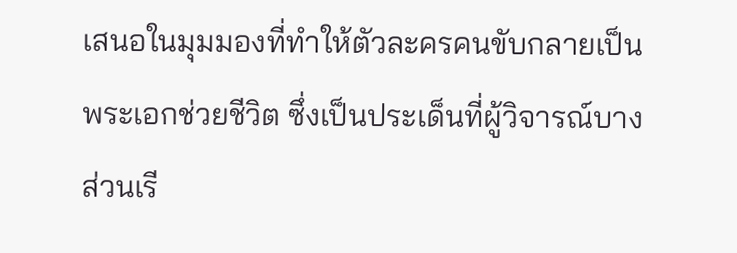เสนอในมุมมองที่ทำให้ตัวละครคนขับกลายเป็นพระเอกช่วยชีวิต ซึ่งเป็นประเด็นที่ผู้วิจารณ์บางส่วนเรี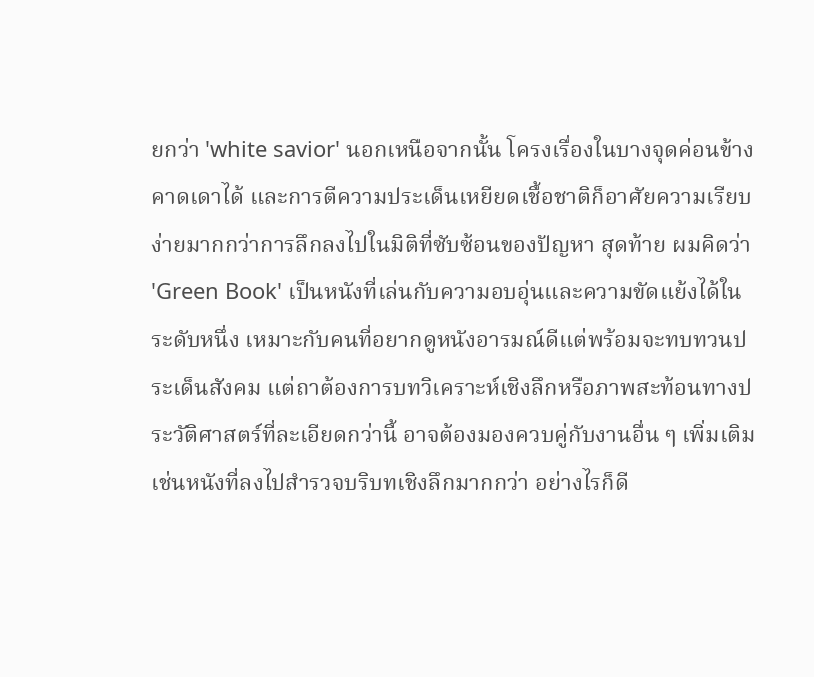ยกว่า 'white savior' นอกเหนือจากนั้น โครงเรื่องในบางจุดค่อนข้างคาดเดาได้ และการตีความประเด็นเหยียดเชื้อชาติก็อาศัยความเรียบง่ายมากกว่าการลึกลงไปในมิติที่ซับซ้อนของปัญหา สุดท้าย ผมคิดว่า 'Green Book' เป็นหนังที่เล่นกับความอบอุ่นและความขัดแย้งได้ในระดับหนึ่ง เหมาะกับคนที่อยากดูหนังอารมณ์ดีแต่พร้อมจะทบทวนประเด็นสังคม แต่ถาต้องการบทวิเคราะห์เชิงลึกหรือภาพสะท้อนทางประวัติศาสตร์ที่ละเอียดกว่านี้ อาจต้องมองควบคู่กับงานอื่น ๆ เพิ่มเติม เช่นหนังที่ลงไปสำรวจบริบทเชิงลึกมากกว่า อย่างไรก็ดี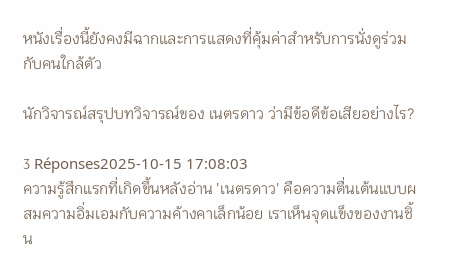หนังเรื่องนี้ยังคงมีฉากและการแสดงที่คุ้มค่าสำหรับการนั่งดูร่วมกับคนใกล้ตัว

นักวิจารณ์สรุปบทวิจารณ์ของ เนตรดาว ว่ามีข้อดีข้อเสียอย่างไร?

3 Réponses2025-10-15 17:08:03
ความรู้สึกแรกที่เกิดขึ้นหลังอ่าน 'เนตรดาว' คือความตื่นเต้นแบบผสมความอิ่มเอมกับความค้างคาเล็กน้อย เราเห็นจุดแข็งของงานชิ้น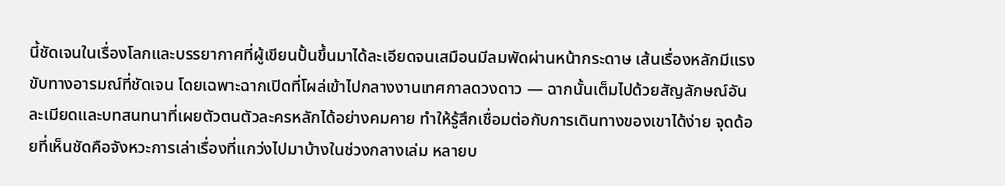นี้ชัดเจนในเรื่องโลกและบรรยากาศที่ผู้เขียนปั้นขึ้นมาได้ละเอียดจนเสมือนมีลมพัดผ่านหน้ากระดาษ เส้นเรื่องหลักมีแรงขับทางอารมณ์ที่ชัดเจน โดยเฉพาะฉากเปิดที่โผล่เข้าไปกลางงานเทศกาลดวงดาว — ฉากนั้นเต็มไปด้วยสัญลักษณ์อันละเมียดและบทสนทนาที่เผยตัวตนตัวละครหลักได้อย่างคมคาย ทำให้รู้สึกเชื่อมต่อกับการเดินทางของเขาได้ง่าย จุดด้อยที่เห็นชัดคือจังหวะการเล่าเรื่องที่แกว่งไปมาบ้างในช่วงกลางเล่ม หลายบ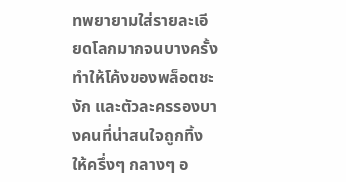ทพยายามใส่รายละเอียดโลกมากจนบางครั้งทำให้โค้งของพล็อตชะงัก และตัวละครรองบางคนที่น่าสนใจถูกทิ้งให้ครึ่งๆ กลางๆ อ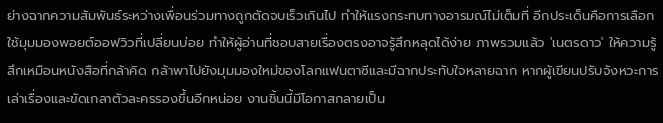ย่างฉากความสัมพันธ์ระหว่างเพื่อนร่วมทางถูกตัดจบเร็วเกินไป ทำให้แรงกระทบทางอารมณ์ไม่เต็มที่ อีกประเด็นคือการเลือกใช้มุมมองพอยต์ออฟวิวที่เปลี่ยนบ่อย ทำให้ผู้อ่านที่ชอบสายเรื่องตรงอาจรู้สึกหลุดได้ง่าย ภาพรวมแล้ว 'เนตรดาว' ให้ความรู้สึกเหมือนหนังสือที่กล้าคิด กล้าพาไปยังมุมมองใหม่ของโลกแฟนตาซีและมีฉากประทับใจหลายฉาก หากผู้เขียนปรับจังหวะการเล่าเรื่องและขัดเกลาตัวละครรองขึ้นอีกหน่อย งานชิ้นนี้มีโอกาสกลายเป็น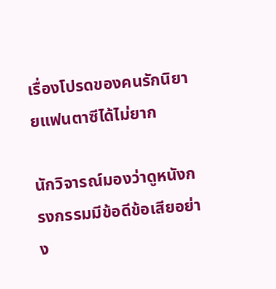เรื่องโปรดของคนรักนิยายแฟนตาซีได้ไม่ยาก

นักวิจารณ์มองว่าดูหนังกรงกรรมมีข้อดีข้อเสียอย่าง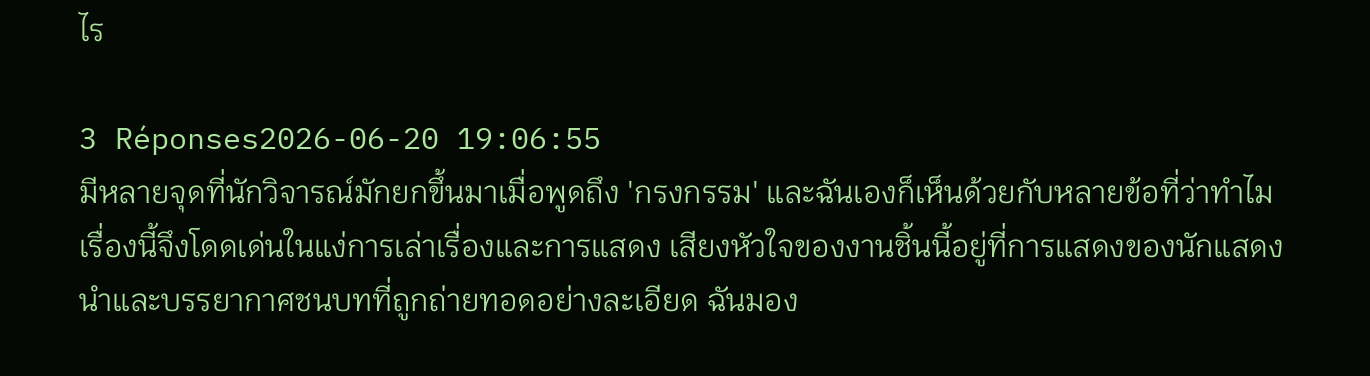ไร

3 Réponses2026-06-20 19:06:55
มีหลายจุดที่นักวิจารณ์มักยกขึ้นมาเมื่อพูดถึง 'กรงกรรม' และฉันเองก็เห็นด้วยกับหลายข้อที่ว่าทำไมเรื่องนี้จึงโดดเด่นในแง่การเล่าเรื่องและการแสดง เสียงหัวใจของงานชิ้นนี้อยู่ที่การแสดงของนักแสดงนำและบรรยากาศชนบทที่ถูกถ่ายทอดอย่างละเอียด ฉันมอง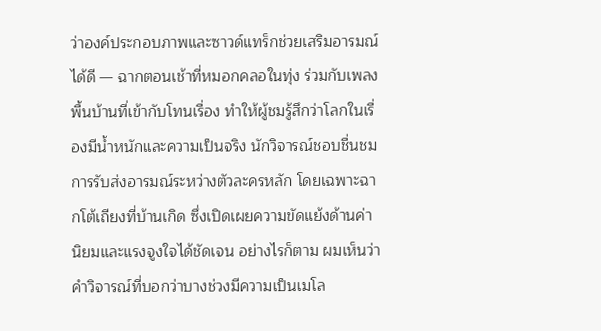ว่าองค์ประกอบภาพและซาวด์แทร็กช่วยเสริมอารมณ์ได้ดี — ฉากตอนเช้าที่หมอกคลอในทุ่ง ร่วมกับเพลงพื้นบ้านที่เข้ากับโทนเรื่อง ทำให้ผู้ชมรู้สึกว่าโลกในเรื่องมีน้ำหนักและความเป็นจริง นักวิจารณ์ชอบชื่นชมการรับส่งอารมณ์ระหว่างตัวละครหลัก โดยเฉพาะฉากโต้เถียงที่บ้านเกิด ซึ่งเปิดเผยความขัดแย้งด้านค่านิยมและแรงจูงใจได้ชัดเจน อย่างไรก็ตาม ผมเห็นว่าคำวิจารณ์ที่บอกว่าบางช่วงมีความเป็นเมโล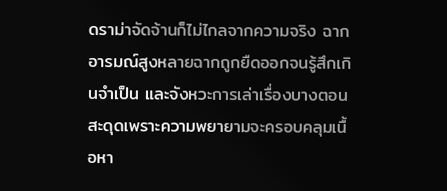ดราม่าจัดจ้านก็ไม่ไกลจากความจริง ฉากอารมณ์สูงหลายฉากถูกยืดออกจนรู้สึกเกินจำเป็น และจังหวะการเล่าเรื่องบางตอนสะดุดเพราะความพยายามจะครอบคลุมเนื้อหา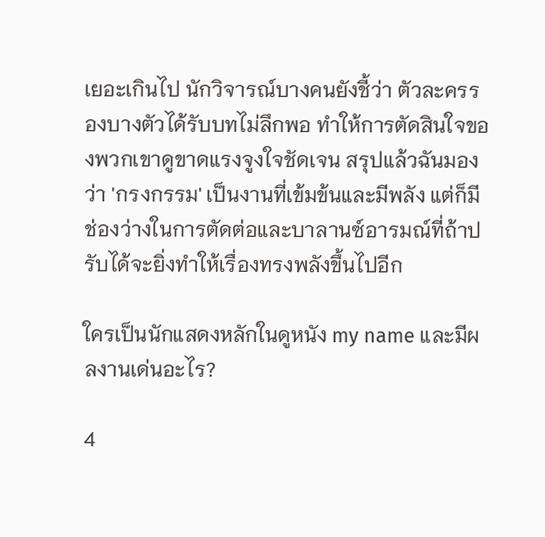เยอะเกินไป นักวิจารณ์บางคนยังชี้ว่า ตัวละครรองบางตัวได้รับบทไม่ลึกพอ ทำให้การตัดสินใจของพวกเขาดูขาดแรงจูงใจชัดเจน สรุปแล้วฉันมองว่า 'กรงกรรม' เป็นงานที่เข้มข้นและมีพลัง แต่ก็มีช่องว่างในการตัดต่อและบาลานซ์อารมณ์ที่ถ้าปรับได้จะยิ่งทำให้เรื่องทรงพลังขึ้นไปอีก

ใครเป็นนักแสดงหลักในดูหนัง my name และมีผลงานเด่นอะไร?

4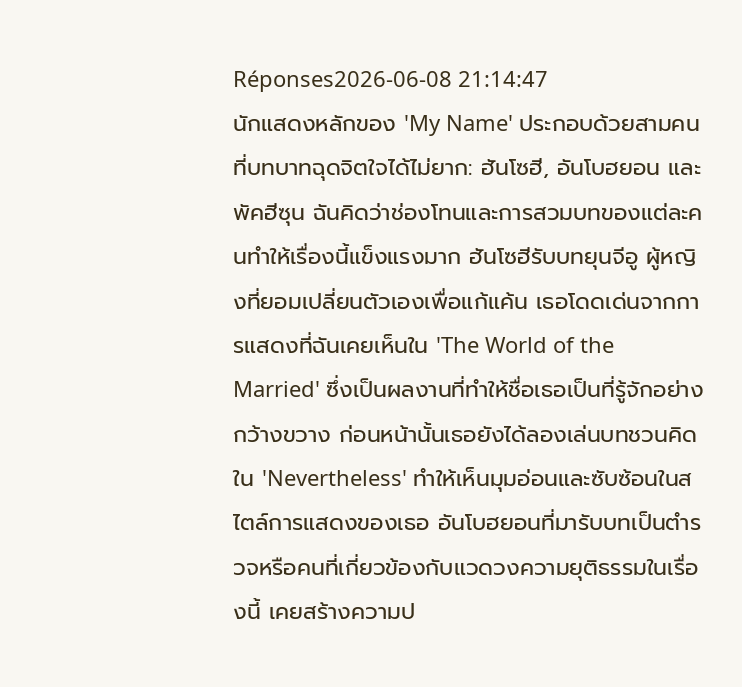Réponses2026-06-08 21:14:47
นักแสดงหลักของ 'My Name' ประกอบด้วยสามคนที่บทบาทฉุดจิตใจได้ไม่ยาก: ฮันโซฮี, อันโบฮยอน และพัคฮีซุน ฉันคิดว่าช่องโทนและการสวมบทของแต่ละคนทำให้เรื่องนี้แข็งแรงมาก ฮันโซฮีรับบทยุนจีอู ผู้หญิงที่ยอมเปลี่ยนตัวเองเพื่อแก้แค้น เธอโดดเด่นจากการแสดงที่ฉันเคยเห็นใน 'The World of the Married' ซึ่งเป็นผลงานที่ทำให้ชื่อเธอเป็นที่รู้จักอย่างกว้างขวาง ก่อนหน้านั้นเธอยังได้ลองเล่นบทชวนคิดใน 'Nevertheless' ทำให้เห็นมุมอ่อนและซับซ้อนในสไตล์การแสดงของเธอ อันโบฮยอนที่มารับบทเป็นตำรวจหรือคนที่เกี่ยวข้องกับแวดวงความยุติธรรมในเรื่องนี้ เคยสร้างความป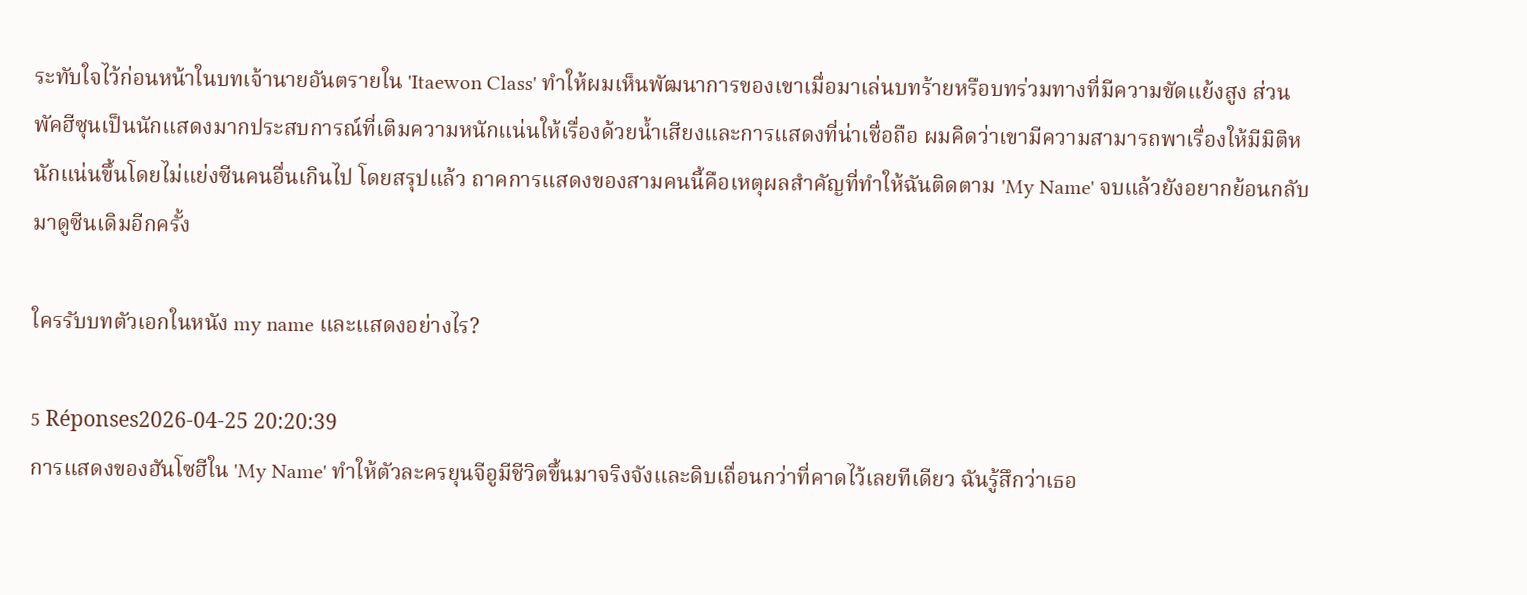ระทับใจไว้ก่อนหน้าในบทเจ้านายอันตรายใน 'Itaewon Class' ทำให้ผมเห็นพัฒนาการของเขาเมื่อมาเล่นบทร้ายหรือบทร่วมทางที่มีความขัดแย้งสูง ส่วนพัคฮีซุนเป็นนักแสดงมากประสบการณ์ที่เติมความหนักแน่นให้เรื่องด้วยน้ำเสียงและการแสดงที่น่าเชื่อถือ ผมคิดว่าเขามีความสามารถพาเรื่องให้มีมิติหนักแน่นขึ้นโดยไม่แย่งซีนคนอื่นเกินไป โดยสรุปแล้ว ถาคการแสดงของสามคนนี้คือเหตุผลสำคัญที่ทำให้ฉันติดตาม 'My Name' จบแล้วยังอยากย้อนกลับมาดูซีนเดิมอีกครั้ง

ใครรับบทตัวเอกในหนัง my name และแสดงอย่างไร?

5 Réponses2026-04-25 20:20:39
การแสดงของฮันโซฮีใน 'My Name' ทำให้ตัวละครยุนจีอูมีชีวิตขึ้นมาจริงจังและดิบเถื่อนกว่าที่คาดไว้เลยทีเดียว ฉันรู้สึกว่าเธอ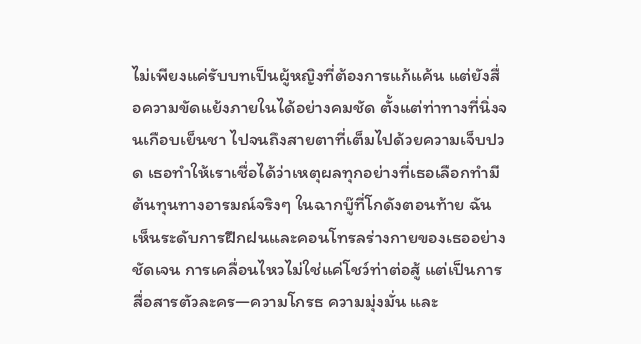ไม่เพียงแค่รับบทเป็นผู้หญิงที่ต้องการแก้แค้น แต่ยังสื่อความขัดแย้งภายในได้อย่างคมชัด ตั้งแต่ท่าทางที่นิ่งจนเกือบเย็นชา ไปจนถึงสายตาที่เต็มไปด้วยความเจ็บปวด เธอทำให้เราเชื่อได้ว่าเหตุผลทุกอย่างที่เธอเลือกทำมีต้นทุนทางอารมณ์จริงๆ ในฉากบู๊ที่โกดังตอนท้าย ฉันเห็นระดับการฝึกฝนและคอนโทรลร่างกายของเธออย่างชัดเจน การเคลื่อนไหวไม่ใช่แค่โชว์ท่าต่อสู้ แต่เป็นการสื่อสารตัวละคร—ความโกรธ ความมุ่งมั่น และ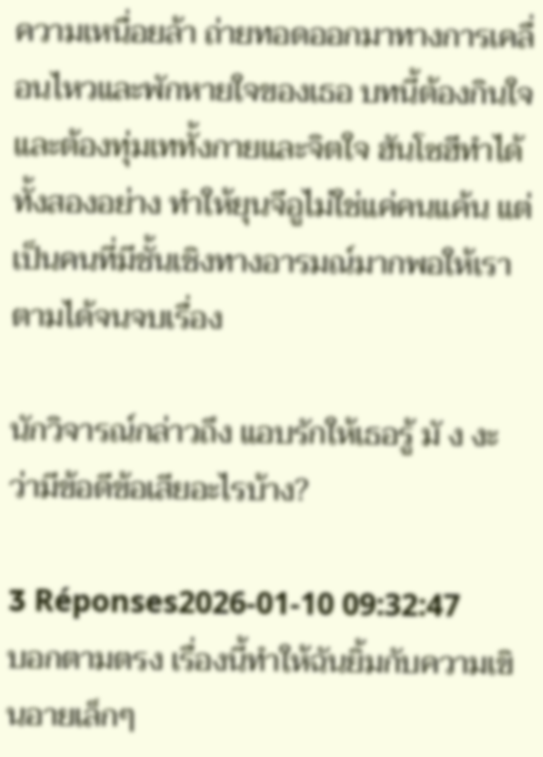ความเหนื่อยล้า ถ่ายทอดออกมาทางการเคลื่อนไหวและพักหายใจของเธอ บทนี้ต้องกินใจและต้องทุ่มเททั้งกายและจิตใจ ฮันโซฮีทำได้ทั้งสองอย่าง ทำให้ยุนจีอูไม่ใช่แค่คนแค้น แต่เป็นคนที่มีชั้นเชิงทางอารมณ์มากพอให้เราตามได้จนจบเรื่อง

นักวิจารณ์กล่าวถึง แอบรักให้เธอรู้ มั ง งะ ว่ามีข้อดีข้อเสียอะไรบ้าง?

3 Réponses2026-01-10 09:32:47
บอกตามตรง เรื่องนี้ทำให้ฉันยิ้มกับความเขินอายเล็กๆ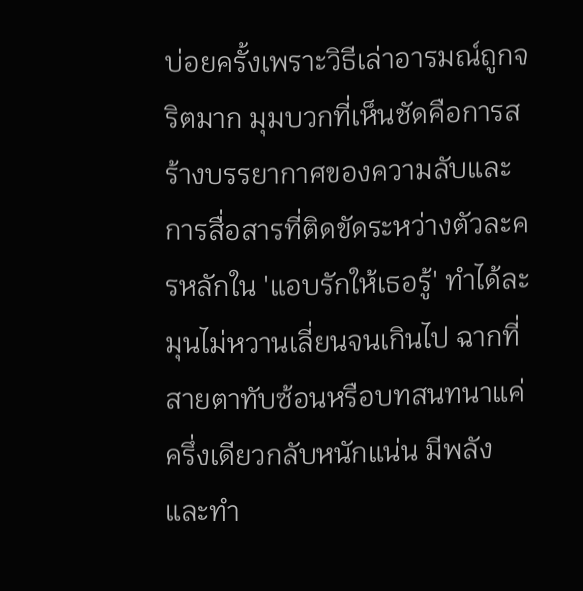บ่อยครั้งเพราะวิธีเล่าอารมณ์ถูกจริตมาก มุมบวกที่เห็นชัดคือการสร้างบรรยากาศของความลับและการสื่อสารที่ติดขัดระหว่างตัวละครหลักใน 'แอบรักให้เธอรู้' ทำได้ละมุนไม่หวานเลี่ยนจนเกินไป ฉากที่สายตาทับซ้อนหรือบทสนทนาแค่ครึ่งเดียวกลับหนักแน่น มีพลัง และทำ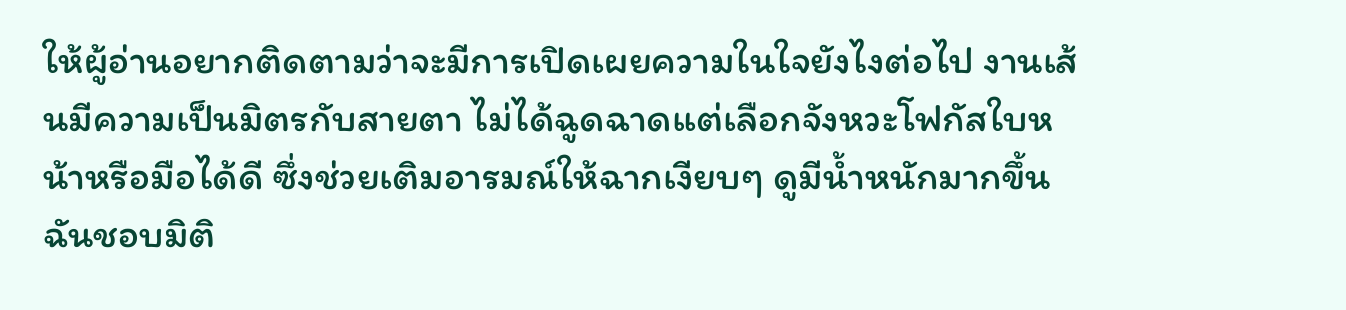ให้ผู้อ่านอยากติดตามว่าจะมีการเปิดเผยความในใจยังไงต่อไป งานเส้นมีความเป็นมิตรกับสายตา ไม่ได้ฉูดฉาดแต่เลือกจังหวะโฟกัสใบหน้าหรือมือได้ดี ซึ่งช่วยเติมอารมณ์ให้ฉากเงียบๆ ดูมีน้ำหนักมากขึ้น ฉันชอบมิติ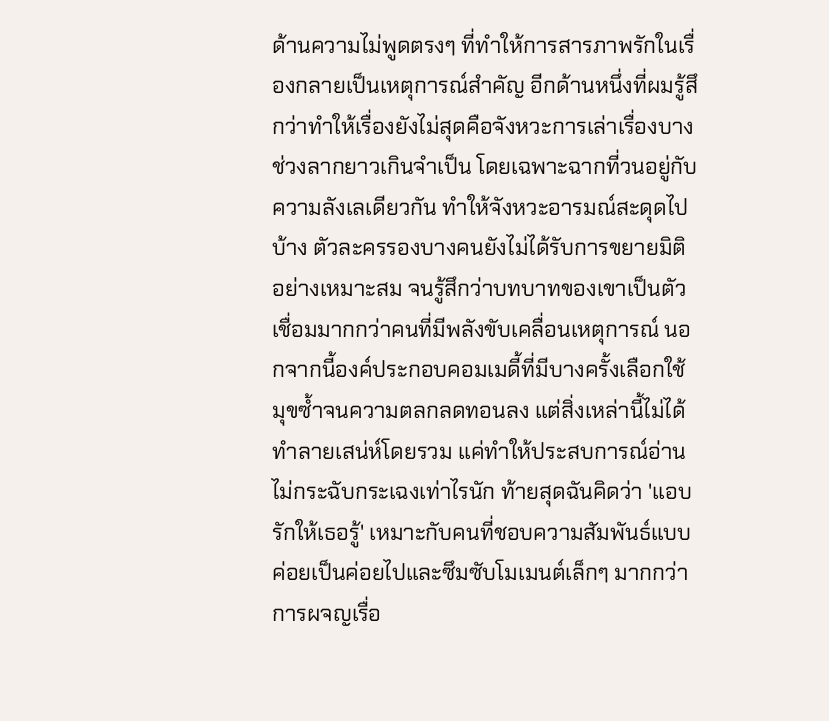ด้านความไม่พูดตรงๆ ที่ทำให้การสารภาพรักในเรื่องกลายเป็นเหตุการณ์สำคัญ อีกด้านหนึ่งที่ผมรู้สึกว่าทำให้เรื่องยังไม่สุดคือจังหวะการเล่าเรื่องบางช่วงลากยาวเกินจำเป็น โดยเฉพาะฉากที่วนอยู่กับความลังเลเดียวกัน ทำให้จังหวะอารมณ์สะดุดไปบ้าง ตัวละครรองบางคนยังไม่ได้รับการขยายมิติอย่างเหมาะสม จนรู้สึกว่าบทบาทของเขาเป็นตัวเชื่อมมากกว่าคนที่มีพลังขับเคลื่อนเหตุการณ์ นอกจากนี้องค์ประกอบคอมเมดี้ที่มีบางครั้งเลือกใช้มุขซ้ำจนความตลกลดทอนลง แต่สิ่งเหล่านี้ไม่ได้ทำลายเสน่ห์โดยรวม แค่ทำให้ประสบการณ์อ่านไม่กระฉับกระเฉงเท่าไรนัก ท้ายสุดฉันคิดว่า 'แอบรักให้เธอรู้' เหมาะกับคนที่ชอบความสัมพันธ์แบบค่อยเป็นค่อยไปและซึมซับโมเมนต์เล็กๆ มากกว่าการผจญเรื่อ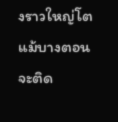งราวใหญ่โต แม้บางตอนจะติด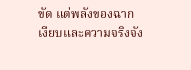ขัด แต่พลังของฉากเงียบและความจริงจัง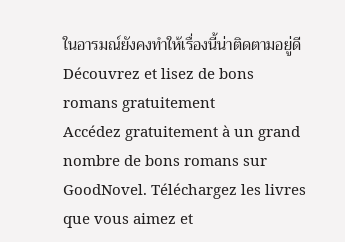ในอารมณ์ยังคงทำให้เรื่องนี้น่าติดตามอยู่ดี
Découvrez et lisez de bons romans gratuitement
Accédez gratuitement à un grand nombre de bons romans sur GoodNovel. Téléchargez les livres que vous aimez et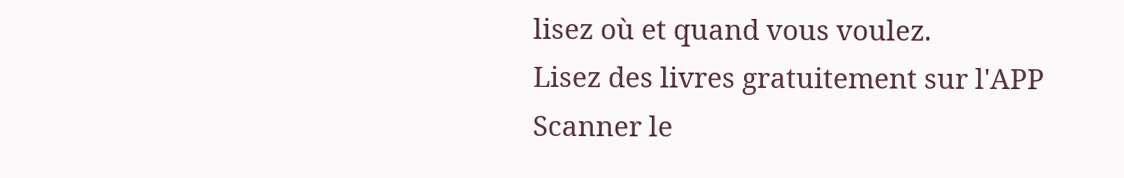lisez où et quand vous voulez.
Lisez des livres gratuitement sur l'APP
Scanner le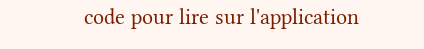code pour lire sur l'application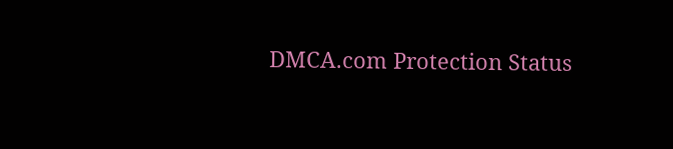DMCA.com Protection Status